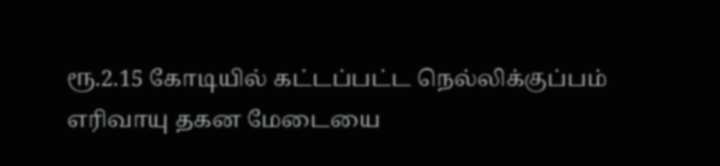ரூ.2.15 கோடியில் கட்டப்பட்ட நெல்லிக்குப்பம் எரிவாயு தகன மேடையை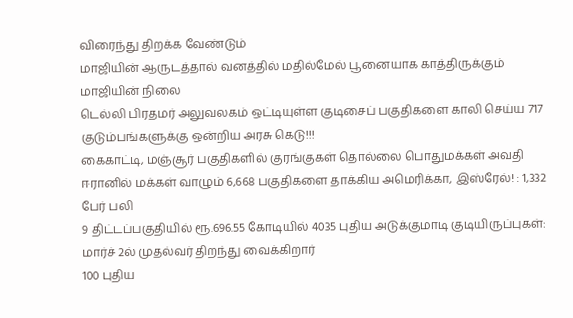விரைந்து திறக்க வேண்டும்
மாஜியின் ஆருடத்தால் வனத்தில் மதில்மேல் பூனையாக காத்திருக்கும் மாஜியின் நிலை
டெல்லி பிரதமர் அலுவலகம் ஒட்டியுள்ள குடிசைப் பகுதிகளை காலி செய்ய 717 குடும்பங்களுக்கு ஒன்றிய அரசு கெடு!!!
கைகாட்டி, மஞ்சூர் பகுதிகளில் குரங்குகள் தொல்லை பொதுமக்கள் அவதி
ஈரானில் மக்கள் வாழும் 6,668 பகுதிகளை தாக்கிய அமெரிக்கா, இஸ்ரேல்! : 1,332 பேர் பலி
9 திட்டப்பகுதியில் ரூ.696.55 கோடியில் 4035 புதிய அடுக்குமாடி குடியிருப்புகள்: மார்ச் 2ல் முதல்வர் திறந்து வைக்கிறார்
100 புதிய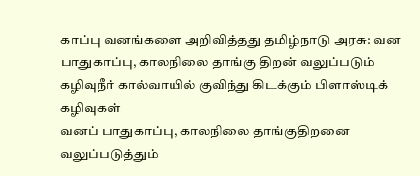காப்பு வனங்களை அறிவித்தது தமிழ்நாடு அரசு: வன பாதுகாப்பு, காலநிலை தாங்கு திறன் வலுப்படும்
கழிவுநீர் கால்வாயில் குவிந்து கிடக்கும் பிளாஸ்டிக் கழிவுகள்
வனப் பாதுகாப்பு, காலநிலை தாங்குதிறனை வலுப்படுத்தும்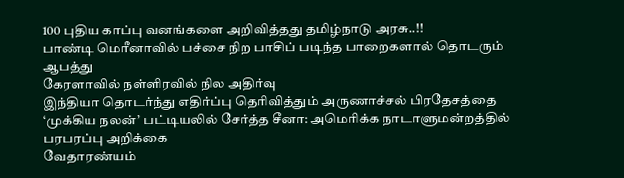100 புதிய காப்பு வனங்களை அறிவித்தது தமிழ்நாடு அரசு..!!
பாண்டி மெரீனாவில் பச்சை நிற பாசிப் படிந்த பாறைகளால் தொடரும் ஆபத்து
கேரளாவில் நள்ளிரவில் நில அதிர்வு
இந்தியா தொடர்ந்து எதிர்ப்பு தெரிவித்தும் அருணாச்சல் பிரதேசத்தை ‘முக்கிய நலன்’ பட்டியலில் சேர்த்த சீனா: அமெரிக்க நாடாளுமன்றத்தில் பரபரப்பு அறிக்கை
வேதாரண்யம்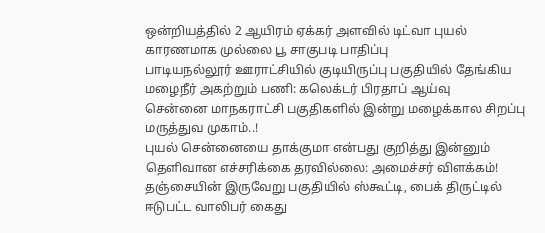ஒன்றியத்தில் 2 ஆயிரம் ஏக்கர் அளவில் டிட்வா புயல் காரணமாக முல்லை பூ சாகுபடி பாதிப்பு
பாடியநல்லூர் ஊராட்சியில் குடியிருப்பு பகுதியில் தேங்கிய மழைநீர் அகற்றும் பணி: கலெக்டர் பிரதாப் ஆய்வு
சென்னை மாநகராட்சி பகுதிகளில் இன்று மழைக்கால சிறப்பு மருத்துவ முகாம்..!
புயல் சென்னையை தாக்குமா என்பது குறித்து இன்னும் தெளிவான எச்சரிக்கை தரவில்லை: அமைச்சர் விளக்கம்!
தஞ்சையின் இருவேறு பகுதியில் ஸ்கூட்டி, பைக் திருட்டில் ஈடுபட்ட வாலிபர் கைது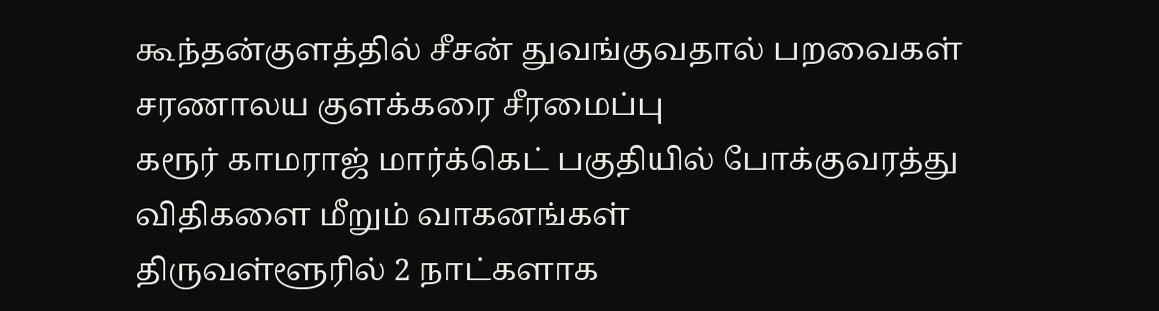கூந்தன்குளத்தில் சீசன் துவங்குவதால் பறவைகள் சரணாலய குளக்கரை சீரமைப்பு
கரூர் காமராஜ் மார்க்கெட் பகுதியில் போக்குவரத்து விதிகளை மீறும் வாகனங்கள்
திருவள்ளூரில் 2 நாட்களாக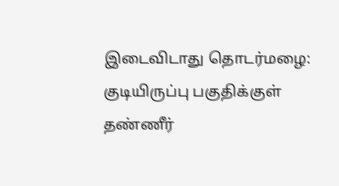இடைவிடாது தொடர்மழை: குடியிருப்பு பகுதிக்குள் தண்ணீர்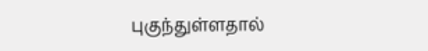புகுந்துள்ளதால்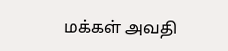மக்கள் அவதி